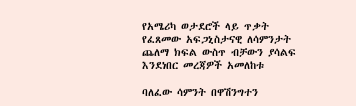የአሜሪካ ወታደሮች ላይ ጥቃት የፈጸመው አፍጋኒስታናዊ ለሳምንታት ጨለማ ክፍል ውስጥ ብቻውን ያሳልፍ እንደነበር መረጃዎች አመለከቱ

ባለፈው ሳምንት በዋሽንግተን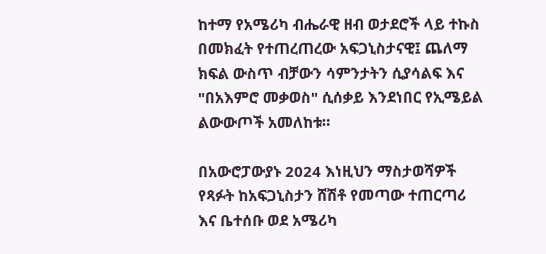ከተማ የአሜሪካ ብሔራዊ ዘብ ወታደሮች ላይ ተኩስ በመክፈት የተጠረጠረው አፍጋኒስታናዊ፤ ጨለማ ክፍል ውስጥ ብቻውን ሳምንታትን ሲያሳልፍ እና "በአእምሮ መቃወስ" ሲሰቃይ እንደነበር የኢሜይል ልውውጦች አመለከቱ።

በአውሮፓውያኑ 2024 እነዚህን ማስታወሻዎች የጻፉት ከአፍጋኒስታን ሸሽቶ የመጣው ተጠርጣሪ እና ቤተሰቡ ወደ አሜሪካ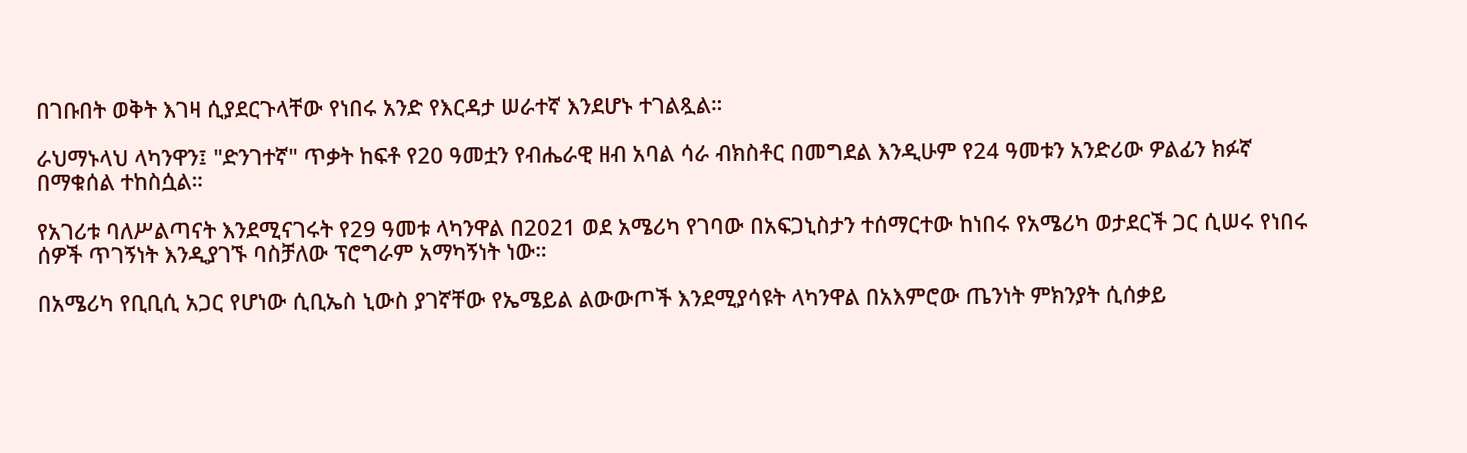በገቡበት ወቅት እገዛ ሲያደርጉላቸው የነበሩ አንድ የእርዳታ ሠራተኛ እንደሆኑ ተገልጿል።

ራህማኑላህ ላካንዋን፤ "ድንገተኛ" ጥቃት ከፍቶ የ20 ዓመቷን የብሔራዊ ዘብ አባል ሳራ ብክስቶር በመግደል እንዲሁም የ24 ዓመቱን አንድሪው ዎልፊን ክፉኛ በማቁሰል ተከስሷል።

የአገሪቱ ባለሥልጣናት እንደሚናገሩት የ29 ዓመቱ ላካንዋል በ2021 ወደ አሜሪካ የገባው በአፍጋኒስታን ተሰማርተው ከነበሩ የአሜሪካ ወታደርች ጋር ሲሠሩ የነበሩ ሰዎች ጥገኝነት እንዲያገኙ ባስቻለው ፕሮግራም አማካኝነት ነው።

በአሜሪካ የቢቢሲ አጋር የሆነው ሲቢኤስ ኒውስ ያገኛቸው የኤሜይል ልውውጦች እንደሚያሳዩት ላካንዋል በአእምሮው ጤንነት ምክንያት ሲሰቃይ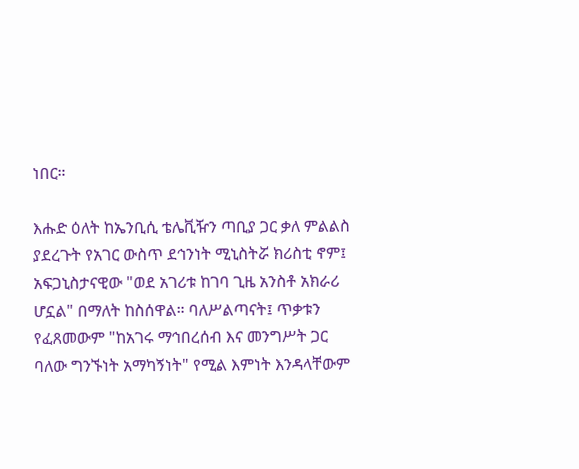ነበር።

እሑድ ዕለት ከኤንቢሲ ቴሌቪዥን ጣቢያ ጋር ቃለ ምልልስ ያደረጉት የአገር ውስጥ ደኅንነት ሚኒስትሯ ክሪስቲ ኖም፤ አፍጋኒስታናዊው "ወደ አገሪቱ ከገባ ጊዜ አንስቶ አክራሪ ሆኗል" በማለት ከስሰዋል። ባለሥልጣናት፤ ጥቃቱን የፈጸመውም "ከአገሩ ማኅበረሰብ እና መንግሥት ጋር ባለው ግንኙነት አማካኝነት" የሚል እምነት እንዳላቸውም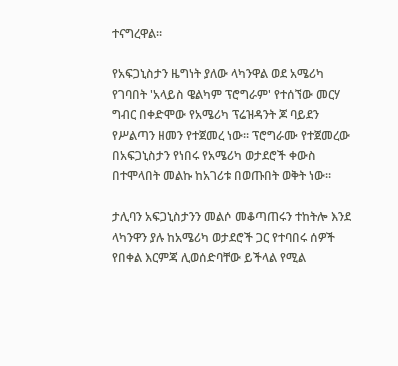ተናግረዋል።

የአፍጋኒስታን ዜግነት ያለው ላካንዋል ወደ አሜሪካ የገባበት 'አላይስ ዌልካም ፕሮግራም' የተሰኘው መርሃ ግብር በቀድሞው የአሜሪካ ፕሬዝዳንት ጆ ባይደን የሥልጣን ዘመን የተጀመረ ነው። ፕሮግራሙ የተጀመረው በአፍጋኒስታን የነበሩ የአሜሪካ ወታደሮች ቀውስ በተሞላበት መልኩ ከአገሪቱ በወጡበት ወቅት ነው።

ታሊባን አፍጋኒስታንን መልሶ መቆጣጠሩን ተከትሎ እንደ ላካንዋን ያሉ ከአሜሪካ ወታደሮች ጋር የተባበሩ ሰዎች የበቀል እርምጃ ሊወሰድባቸው ይችላል የሚል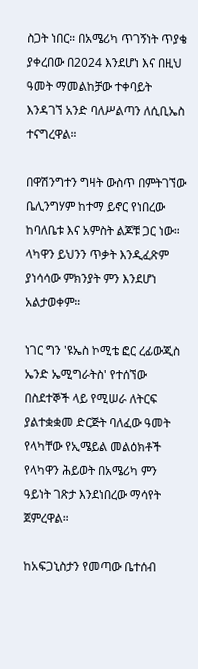ስጋት ነበር። በአሜሪካ ጥገኝነት ጥያቄ ያቀረበው በ2024 እንደሆነ እና በዚህ ዓመት ማመልከቻው ተቀባይት እንዳገኘ አንድ ባለሥልጣን ለሲቢኤስ ተናግረዋል።

በዋሽንግተን ግዛት ውስጥ በምትገኘው ቤሊንግሃም ከተማ ይኖር የነበረው ከባለቤቱ እና አምስት ልጆቹ ጋር ነው። ላካዋን ይህንን ጥቃት እንዲፈጽም ያነሳሳው ምክንያት ምን እንደሆነ አልታወቀም።

ነገር ግን 'ዩኤስ ኮሚቴ ፎር ረፊውጂስ ኤንድ ኤሚግራትስ' የተሰኘው በስደተኞች ላይ የሚሠራ ለትርፍ ያልተቋቋመ ድርጅት ባለፈው ዓመት የላካቸው የኢሜይል መልዕክቶች የላካዋን ሕይወት በአሜሪካ ምን ዓይነት ገጽታ እንደነበረው ማሳየት ጀምረዋል።

ከአፍጋኒስታን የመጣው ቤተሰብ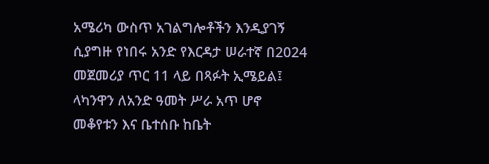አሜሪካ ውስጥ አገልግሎቶችን እንዲያገኝ ሲያግዙ የነበሩ አንድ የእርዳታ ሠራተኛ በ2024 መጀመሪያ ጥር 11 ላይ በጻፉት ኢሜይል፤ ላካንዋን ለአንድ ዓመት ሥራ አጥ ሆኖ መቆየቱን እና ቤተሰቡ ከቤት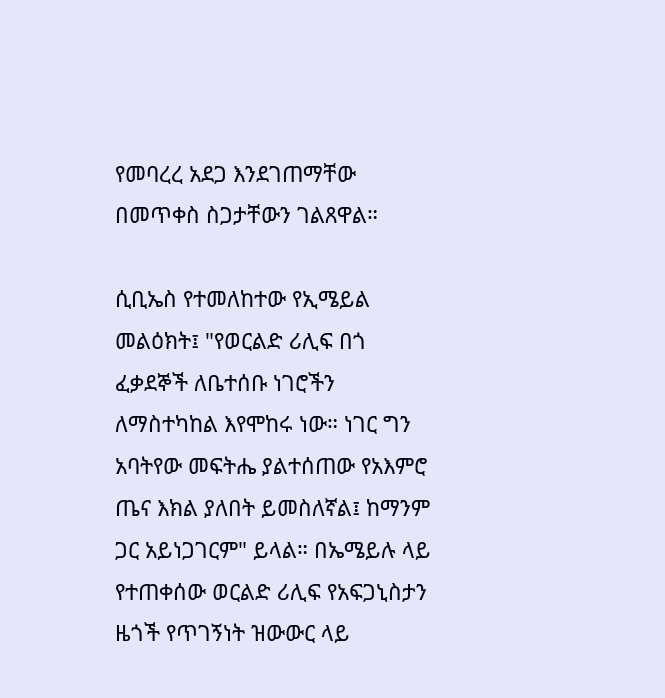የመባረረ አደጋ እንደገጠማቸው በመጥቀስ ስጋታቸውን ገልጸዋል።

ሲቢኤስ የተመለከተው የኢሜይል መልዕክት፤ "የወርልድ ሪሊፍ በጎ ፈቃደኞች ለቤተሰቡ ነገሮችን ለማስተካከል እየሞከሩ ነው። ነገር ግን አባትየው መፍትሔ ያልተሰጠው የአእምሮ ጤና እክል ያለበት ይመስለኛል፤ ከማንም ጋር አይነጋገርም" ይላል። በኤሜይሉ ላይ የተጠቀሰው ወርልድ ሪሊፍ የአፍጋኒስታን ዜጎች የጥገኝነት ዝውውር ላይ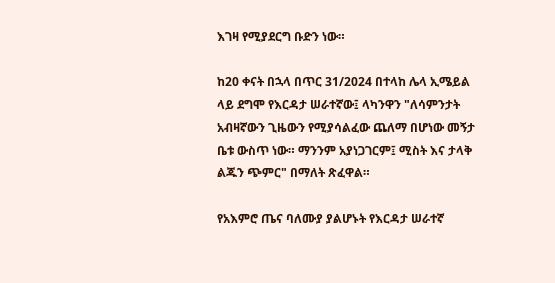እገዛ የሚያደርግ ቡድን ነው።

ከ20 ቀናት በኋላ በጥር 31/2024 በተላከ ሌላ ኢሜይል ላይ ደግሞ የእርዳታ ሠራተኛው፤ ላካንዋን "ለሳምንታት አብዛኛውን ጊዜውን የሚያሳልፈው ጨለማ በሆነው መኝታ ቤቱ ውስጥ ነው። ማንንም አያነጋገርም፤ ሚስት እና ታላቅ ልጁን ጭምር" በማለት ጽፈዋል።

የአእምሮ ጤና ባለሙያ ያልሆኑት የእርዳታ ሠራተኛ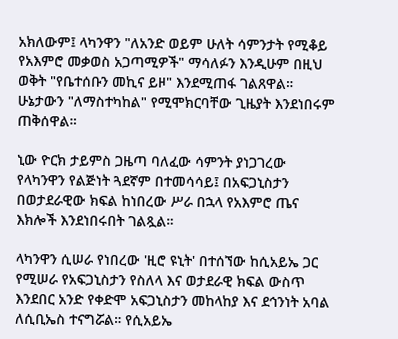አክለውም፤ ላካንዋን "ለአንድ ወይም ሁለት ሳምንታት የሚቆይ የአእምሮ መቃወስ አጋጣሚዎች" ማሳለፉን እንዲሁም በዚህ ወቅት "የቤተሰቡን መኪና ይዞ" እንደሚጠፋ ገልጸዋል። ሁኔታውን "ለማስተካከል" የሚሞክርባቸው ጊዜያት እንደነበሩም ጠቅሰዋል።

ኒው ዮርክ ታይምስ ጋዜጣ ባለፈው ሳምንት ያነጋገረው የላካንዋን የልጅነት ጓደኛም በተመሳሳይ፤ በአፍጋኒስታን በወታደራዊው ክፍል ከነበረው ሥራ በኋላ የአእምሮ ጤና እክሎች እንደነበሩበት ገልጿል።

ላካንዋን ሲሠራ የነበረው 'ዚሮ ዩኒት' በተሰኘው ከሲአይኤ ጋር የሚሠራ የአፍጋኒስታን የስለላ እና ወታደራዊ ክፍል ውስጥ እንደበር አንድ የቀድሞ አፍጋኒስታን መከላከያ እና ደኅንነት አባል ለሲቢኤስ ተናግሯል። የሲአይኤ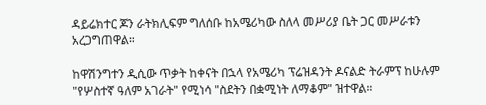ዳይሬክተር ጆን ራትክሊፍም ግለሰቡ ከአሜሪካው ስለላ መሥሪያ ቤት ጋር መሥራቱን አረጋግጠዋል።

ከዋሽንግተን ዲሲው ጥቃት ከቀናት በኋላ የአሜሪካ ፕሬዝዳንት ዶናልድ ትራምፕ ከሁሉም "የሦስተኛ ዓለም አገራት" የሚነሳ "ስደትን በቋሚነት ለማቆም" ዝተዋል።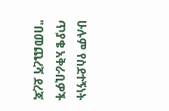ሁሉም የስደተኝነት ጥያቄ አቅራቢዎች "በመጨረሻ ደረጃ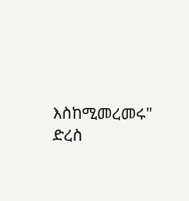እስከሚመረመሩ" ድረስ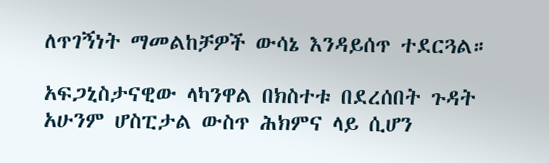ለጥገኝነት ማመልከቻዎች ውሳኔ እንዳይሰጥ ተደርጓል።

አፍጋኒስታናዊው ላካንዋል በክስተቱ በደረሰበት ጉዳት አሁንም ሆስፒታል ውስጥ ሕክምና ላይ ሲሆን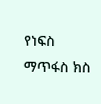የነፍስ ማጥፋስ ክስ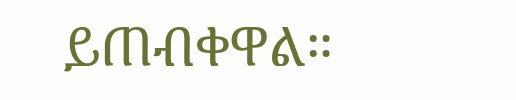ይጠብቀዋል።